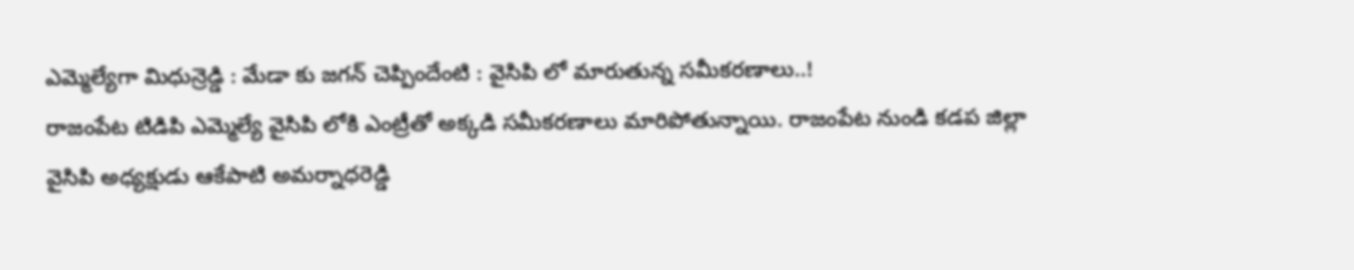ఎమ్మెల్యేగా మిధున్రెడ్డి : మేడా కు జగన్ చెప్పిందేంటి : వైసిపి లో మారుతున్న సమీకరణాలు..!
రాజంపేట టిడిపి ఎమ్మెల్యే వైసిపి లోకి ఎంట్రీతో అక్కడి సమీకరణాలు మారిపోతున్నాయి. రాజంపేట నుండి కడప జిల్లా వైసిపి అధ్యక్షుడు ఆకేపాటి అమర్నాధరెడ్డి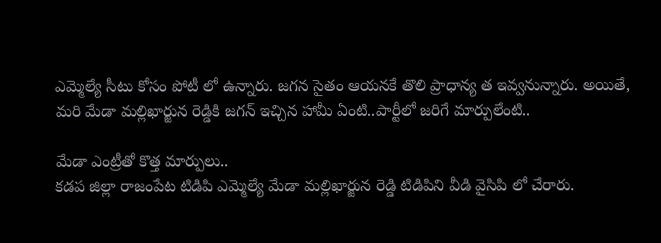ఎమ్మెల్యే సీటు కోసం పోటీ లో ఉన్నారు. జగన సైతం ఆయనకే తొలి ప్రాధాన్య త ఇవ్వనున్నారు. అయితే, మరి మేడా మల్లిఖార్జున రెడ్డికి జగన్ ఇచ్చిన హామీ ఏంటి..పార్టీలో జరిగే మార్పులేంటి..

మేడా ఎంట్రీతో కొత్త మార్పులు..
కడప జిల్లా రాజంపేట టిడిపి ఎమ్మెల్యే మేడా మల్లిఖార్జున రెడ్డి టిడిపిని వీడి వైసిపి లో చేరారు.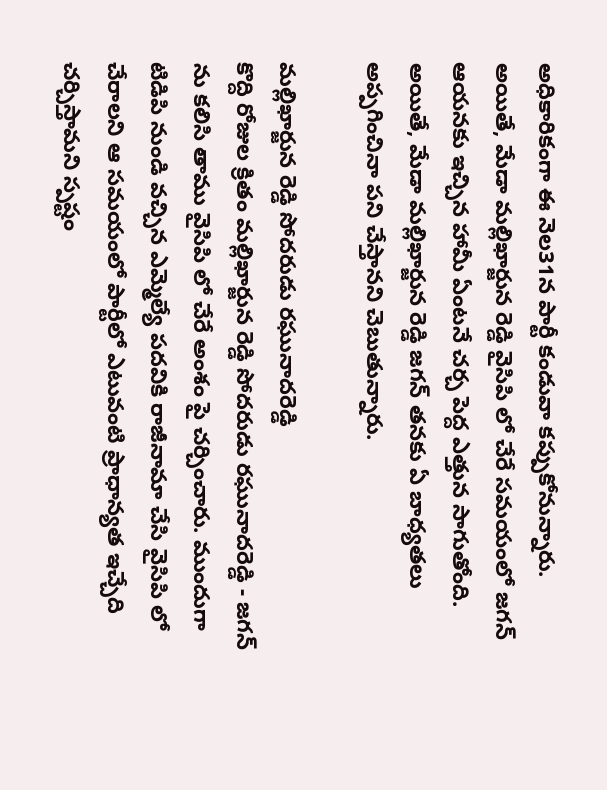అధికారికంగా ఈ నెల31న పార్టీ కండువా కప్పుకోనున్నారు. అయితే, మేడా మల్లిఖార్జున రెడ్డి వైసిపి లో చేరే సమయంలో జగన్ ఆయనకు ఇచ్చిన హామీ ఏంటనే చర్చ పెద్ద ఎత్తున సాగుతోంది. అయితే, మేడా మల్లిఖార్జున రెడ్డి జగన్ తనకు ఏ బాధ్యతలు అప్పగించినా పని చేస్తానని చెబుతున్నారు.

మల్లిఖార్జున రెడ్డి సోదరుడు రఘునాదరెడ్డి
కొద్ది రోజుల క్రితం మల్లిఖార్జున రెడ్డి సోదరుడు రఘునాదరెడ్డి - జగన్ ను కలిసి తాము వైసిపి లో చేరే అంశం పై చర్చించారు. ముందుగా టిడిపి నుండి వచ్చిన ఎమ్మెల్యే పదవికి రాజీనామా చేసి వైసిపి లో చేరాలని ఆ సమయంలో పార్టీలో ఎటువంటి ప్రాధాన్యత ఇచ్చేది చర్చిస్తామని స్పష్టం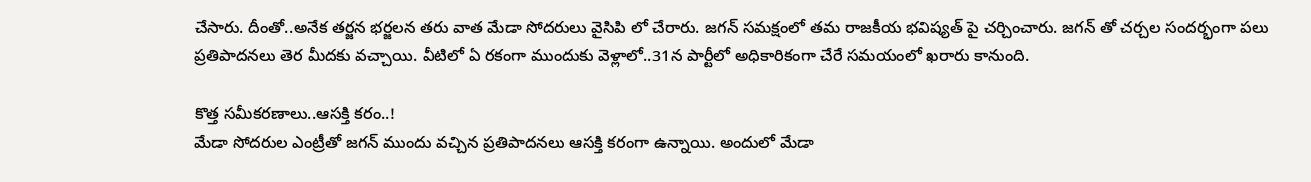చేసారు. దీంతో..అనేక తర్జన భర్జలన తరు వాత మేడా సోదరులు వైసిపి లో చేరారు. జగన్ సమక్షంలో తమ రాజకీయ భవిష్యత్ పై చర్చించారు. జగన్ తో చర్చల సందర్భంగా పలు ప్రతిపాదనలు తెర మీదకు వచ్చాయి. వీటిలో ఏ రకంగా ముందుకు వెళ్లాలో..31న పార్టీలో అధికారికంగా చేరే సమయంలో ఖరారు కానుంది.

కొత్త సమీకరణాలు..ఆసక్తి కరం..!
మేడా సోదరుల ఎంట్రీతో జగన్ ముందు వచ్చిన ప్రతిపాదనలు ఆసక్తి కరంగా ఉన్నాయి. అందులో మేడా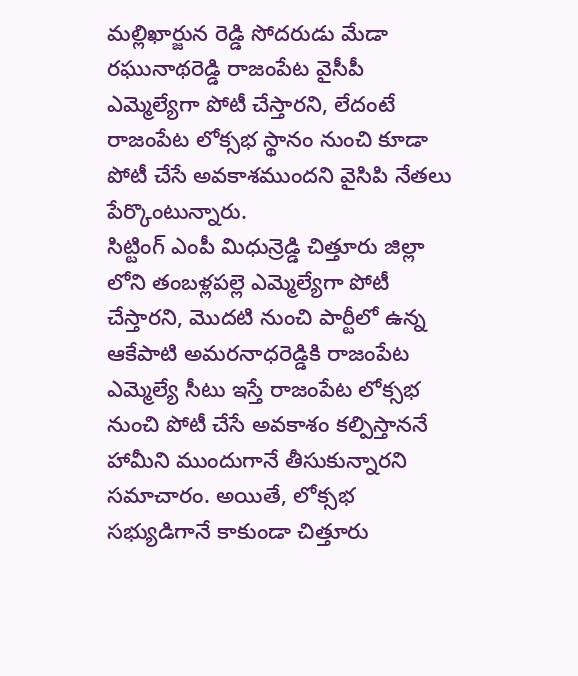మల్లిఖార్జున రెడ్డి సోదరుడు మేడా రఘునాథరెడ్డి రాజంపేట వైసీపీ ఎమ్మెల్యేగా పోటీ చేస్తారని, లేదంటే రాజంపేట లోక్సభ స్థానం నుంచి కూడా పోటీ చేసే అవకాశముందని వైసిపి నేతలు పేర్కొంటున్నారు.
సిట్టింగ్ ఎంపీ మిధున్రెడ్డి చిత్తూరు జిల్లా లోని తంబళ్లపల్లె ఎమ్మెల్యేగా పోటీ చేస్తారని, మొదటి నుంచి పార్టీలో ఉన్న ఆకేపాటి అమరనాధరెడ్డికి రాజంపేట ఎమ్మెల్యే సీటు ఇస్తే రాజంపేట లోక్సభ నుంచి పోటీ చేసే అవకాశం కల్పిస్తాననే హామీని ముందుగానే తీసుకున్నారని సమాచారం. అయితే, లోక్సభ సభ్యుడిగానే కాకుండా చిత్తూరు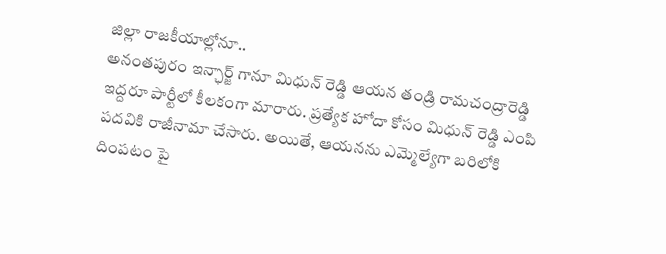జిల్లా రాజకీయాల్లోనూ..
అనంతపురం ఇన్ఛార్జ్ గానూ మిధున్ రెడ్డి ఆయన తండ్రి రామచంద్రారెడ్డి ఇద్దరూ పార్టీలో కీలకంగా మారారు. ప్రత్యేక హోదా కోసం మిధున్ రెడ్డి ఎంపి పదవికి రాజీనామా చేసారు. అయితే, ఆయనను ఎమ్మెల్యేగా బరిలోకి దింపటం పై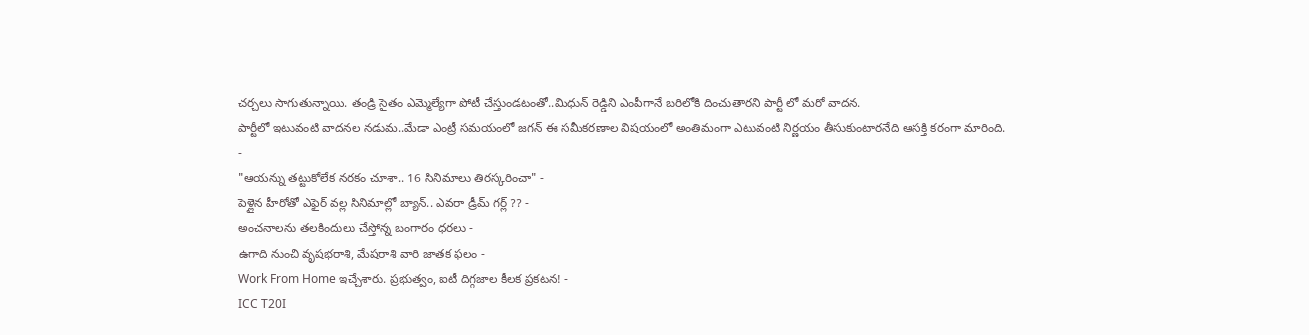చర్చలు సాగుతున్నాయి. తండ్రి సైతం ఎమ్మెల్యేగా పోటీ చేస్తుండటంతో..మిధున్ రెడ్డిని ఎంపీగానే బరిలోకి దించుతారని పార్టీ లో మరో వాదన.
పార్టీలో ఇటువంటి వాదనల నడుమ..మేడా ఎంట్రీ సమయంలో జగన్ ఈ సమీకరణాల విషయంలో అంతిమంగా ఎటువంటి నిర్ణయం తీసుకుంటారనేది ఆసక్తి కరంగా మారింది.
-
"ఆయన్ను తట్టుకోలేక నరకం చూశా.. 16 సినిమాలు తిరస్కరించా" -
పెళ్లైన హీరోతో ఎఫైర్ వల్ల సినిమాల్లో బ్యాన్.. ఎవరా డ్రీమ్ గర్ల్ ?? -
అంచనాలను తలకిందులు చేస్తోన్న బంగారం ధరలు -
ఉగాది నుంచి వృషభరాశి, మేషరాశి వారి జాతక ఫలం -
Work From Home ఇచ్చేశారు. ప్రభుత్వం, ఐటీ దిగ్గజాల కీలక ప్రకటన! -
ICC T20I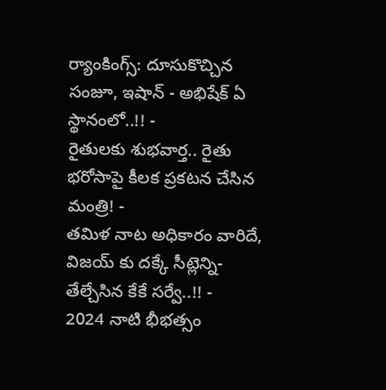ర్యాంకింగ్స్: దూసుకొచ్చిన సంజూ, ఇషాన్ - అభిషేక్ ఏ స్థానంలో..!! -
రైతులకు శుభవార్త.. రైతు భరోసాపై కీలక ప్రకటన చేసిన మంత్రి! -
తమిళ నాట అధికారం వారిదే, విజయ్ కు దక్కే సీట్లెన్ని- తేల్చేసిన కేకే సర్వే..!! -
2024 నాటి భీభత్సం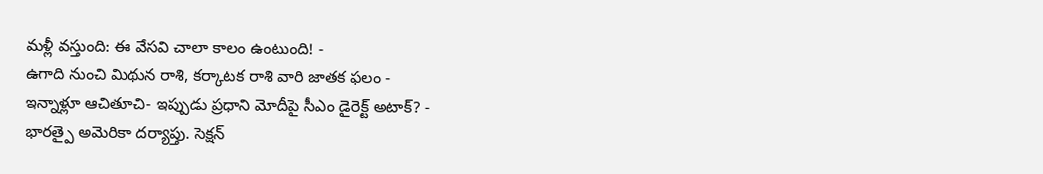మళ్లీ వస్తుంది: ఈ వేసవి చాలా కాలం ఉంటుంది! -
ఉగాది నుంచి మిథున రాశి, కర్కాటక రాశి వారి జాతక ఫలం -
ఇన్నాళ్లూ ఆచితూచి- ఇప్పుడు ప్రధాని మోదీపై సీఎం డైరెక్ట్ అటాక్? -
భారత్పై అమెరికా దర్యాప్తు. సెక్షన్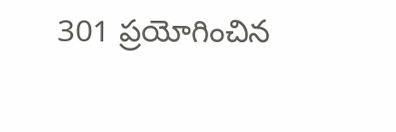301 ప్రయోగించిన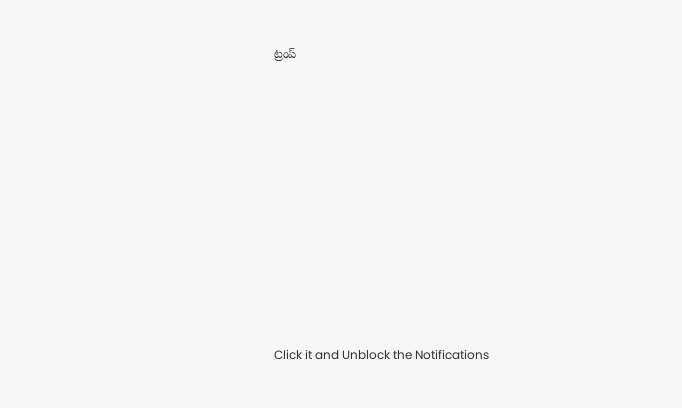ట్రంప్












Click it and Unblock the Notifications